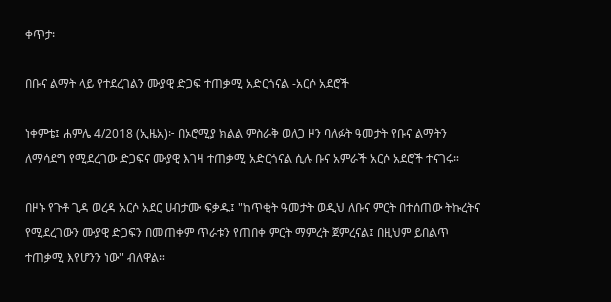ቀጥታ፡

በቡና ልማት ላይ የተደረገልን ሙያዊ ድጋፍ ተጠቃሚ አድርጎናል -አርሶ አደሮች

ነቀምቴ፤ ሐምሌ 4/2018 (ኢዜአ)፦ በኦሮሚያ ክልል ምስራቅ ወለጋ ዞን ባለፉት ዓመታት የቡና ልማትን ለማሳደግ የሚደረገው ድጋፍና ሙያዊ እገዛ ተጠቃሚ አድርጎናል ሲሉ ቡና አምራች አርሶ አደሮች ተናገሩ።

በዞኑ የጉቶ ጊዳ ወረዳ አርሶ አደር ሀብታሙ ፍቃዱ፤ "ከጥቂት ዓመታት ወዲህ ለቡና ምርት በተሰጠው ትኩረትና የሚደረገውን ሙያዊ ድጋፍን በመጠቀም ጥራቱን የጠበቀ ምርት ማምረት ጀምረናል፤ በዚህም ይበልጥ ተጠቃሚ እየሆንን ነው" ብለዋል።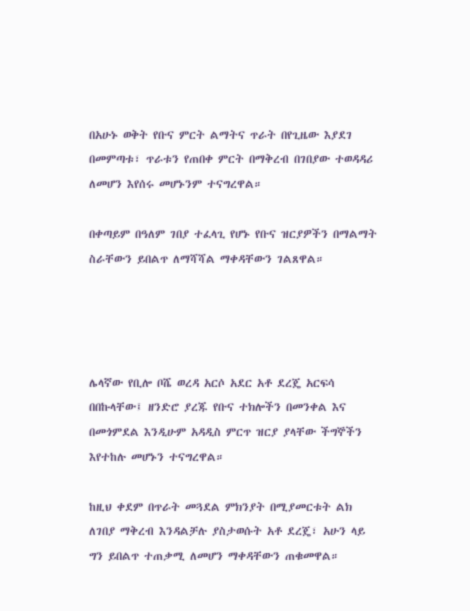በአሁኑ ወቅት የቡና ምርት ልማትና ጥራት በየጊዜው እያደገ በመምጣቱ፣ ጥራቱን የጠበቀ ምርት በማቅረብ በገበያው ተወዳዳሪ ለመሆን እየሰሩ መሆኑንም ተናግረዋል።

በቀጣይም በዓለም ገበያ ተፈላጊ የሆኑ የቡና ዝርያዎችን በማልማት ስራቸውን ይበልጥ ለማሻሻል ማቀዳቸውን ገልጸዋል።




ሌላኛው የቢሎ ቦሼ ወረዳ አርሶ አደር አቶ ደረጄ አርፍሳ በበኩላቸው፤ ዘንድሮ ያረጁ የቡና ተክሎችን በመንቀል እና በመጎምደል እንዲሁም አዳዲስ ምርጥ ዝርያ ያላቸው ችግኞችን እየተከሉ መሆኑን ተናግረዋል።

ከዚህ ቀደም በጥራት መጓደል ምክንያት በሚያመርቱት ልክ ለገበያ ማቅረብ እንዳልቻሉ ያስታወሱት አቶ ደረጄ፣ አሁን ላይ ግን ይበልጥ ተጠቃሚ ለመሆን ማቀዳቸውን ጠቁመዋል።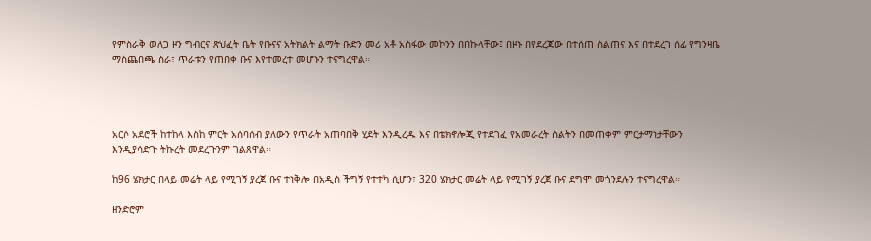የምስራቅ ወለጋ ዞን ግብርና ጽህፈት ቤት የቡናና አትክልት ልማት ቡድን መሪ አቶ አስፋው መኮንን በበኩላቸው፤ በዞኑ በየደረጃው በተሰጠ ስልጠና እና በተደረገ ሰፊ የግንዛቤ ማስጨበጫ ስራ፣ ጥራቱን የጠበቀ ቡና እየተመረተ መሆኑን ተናግረዋል።




አርሶ አደሮች ከተከላ እስከ ምርት አሰባሰብ ያለውን የጥራት አጠባበቅ ሂደት እንዲረዱ እና በቴክኖሎጂ የተደገፈ የአመራረት ስልትን በመጠቀም ምርታማነታቸውን እንዲያሳድጉ ትኩረት መደረጉንም ገልጸዋል።

ከ96 ሄክታር በላይ መሬት ላይ የሚገኝ ያረጀ ቡና ተነቅሎ በአዲስ ችግኝ የተተካ ሲሆን፣ 320 ሄክታር መሬት ላይ የሚገኝ ያረጀ ቡና ደግሞ መጎንደሉን ተናግረዋል።

ዘንድሮም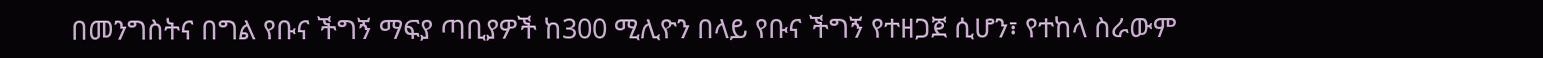በመንግስትና በግል የቡና ችግኝ ማፍያ ጣቢያዎች ከ300 ሚሊዮን በላይ የቡና ችግኝ የተዘጋጀ ሲሆን፣ የተከላ ስራውም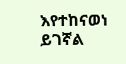እየተከናወነ ይገኛል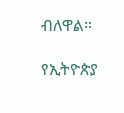ብለዋል።

የኢትዮጵያ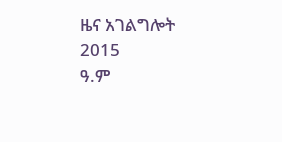ዜና አገልግሎት
2015
ዓ.ም